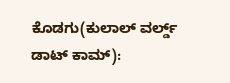ಕೊಡಗು(ಕುಲಾಲ್ ವರ್ಲ್ಡ್ ಡಾಟ್ ಕಾಮ್):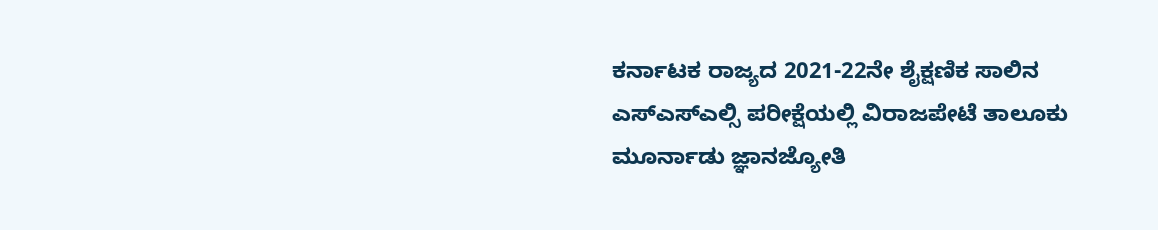ಕರ್ನಾಟಕ ರಾಜ್ಯದ 2021-22ನೇ ಶೈಕ್ಷಣಿಕ ಸಾಲಿನ ಎಸ್ಎಸ್ಎಲ್ಸಿ ಪರೀಕ್ಷೆಯಲ್ಲಿ ವಿರಾಜಪೇಟೆ ತಾಲೂಕು ಮೂರ್ನಾಡು ಜ್ಞಾನಜ್ಯೋತಿ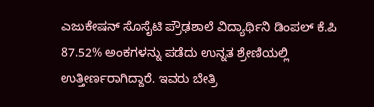ಎಜುಕೇಷನ್ ಸೊಸೈಟಿ ಪ್ರೌಢಶಾಲೆ ವಿದ್ಯಾರ್ಥಿನಿ ಡಿಂಪಲ್ ಕೆ.ಪಿ 87.52% ಅಂಕಗಳನ್ನು ಪಡೆದು ಉನ್ನತ ಶ್ರೇಣಿಯಲ್ಲಿ ಉತ್ತೀರ್ಣರಾಗಿದ್ದಾರೆ. ಇವರು ಬೇತ್ರಿ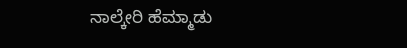ನಾಲ್ಕೇರಿ ಹೆಮ್ಮಾಡು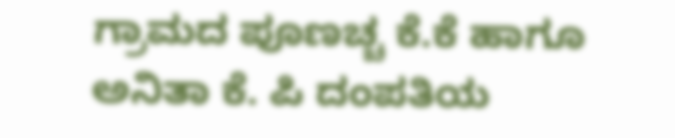ಗ್ರಾಮದ ಪೂಣಚ್ಚ ಕೆ.ಕೆ ಹಾಗೂ ಅನಿತಾ ಕೆ. ಪಿ ದಂಪತಿಯ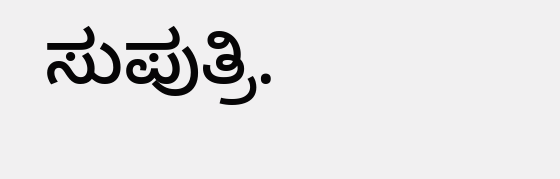ಸುಪುತ್ರಿ.